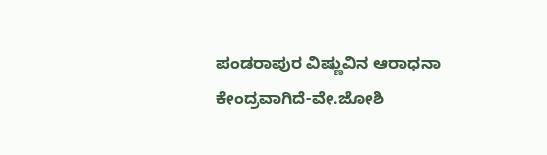ಪಂಡರಾಪುರ ವಿಷ್ಣುವಿನ ಆರಾಧನಾ ಕೇಂದ್ರವಾಗಿದೆ-ವೇ.ಜೋಶಿ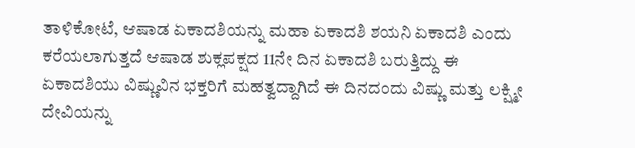ತಾಳಿಕೋಟೆ, ಆಷಾಡ ಏಕಾದಶಿಯನ್ನು ಮಹಾ ಏಕಾದಶಿ ಶಯನಿ ಏಕಾದಶಿ ಎಂದು ಕರೆಯಲಾಗುತ್ತದೆ ಆಷಾಡ ಶುಕ್ಲಪಕ್ಷದ 11ನೇ ದಿನ ಏಕಾದಶಿ ಬರುತ್ತಿದ್ದು ಈ ಏಕಾದಶಿಯು ವಿಷ್ಣುವಿನ ಭಕ್ತರಿಗೆ ಮಹತ್ವದ್ದಾಗಿದೆ ಈ ದಿನದಂದು ವಿಷ್ಣು ಮತ್ತು ಲಕ್ಷ್ಮೀ ದೇವಿಯನ್ನು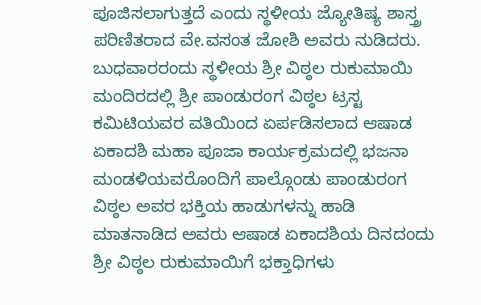ಪೂಜಿಸಲಾಗುತ್ತದೆ ಎಂದು ಸ್ಥಳೀಯ ಜ್ಯೋತಿಷ್ಯ ಶಾಸ್ತ್ರ ಪರಿಣಿತರಾದ ವೇ.ವಸಂತ ಜೋಶಿ ಅವರು ನುಡಿದರು.
ಬುಧವಾರರಂದು ಸ್ಥಳೀಯ ಶ್ರೀ ವಿಠ್ಠಲ ರುಕುಮಾಯಿ ಮಂದಿರದಲ್ಲಿ ಶ್ರೀ ಪಾಂಡುರಂಗ ವಿಠ್ಠಲ ಟ್ರಸ್ಟ ಕಮಿಟಿಯವರ ವತಿಯಿಂದ ಏರ್ಪಡಿಸಲಾದ ಆಷಾಡ ಏಕಾದಶಿ ಮಹಾ ಪೂಜಾ ಕಾರ್ಯಕ್ರಮದಲ್ಲಿ ಭಜನಾ ಮಂಡಳಿಯವರೊಂದಿಗೆ ಪಾಲ್ಗೊಂಡು ಪಾಂಡುರಂಗ ವಿಠ್ಠಲ ಅವರ ಭಕ್ತಿಯ ಹಾಡುಗಳನ್ನು ಹಾಡಿ ಮಾತನಾಡಿದ ಅವರು ಆಷಾಡ ಏಕಾದಶಿಯ ದಿನದಂದು ಶ್ರೀ ವಿಠ್ಠಲ ರುಕುಮಾಯಿಗೆ ಭಕ್ತಾಧಿಗಳು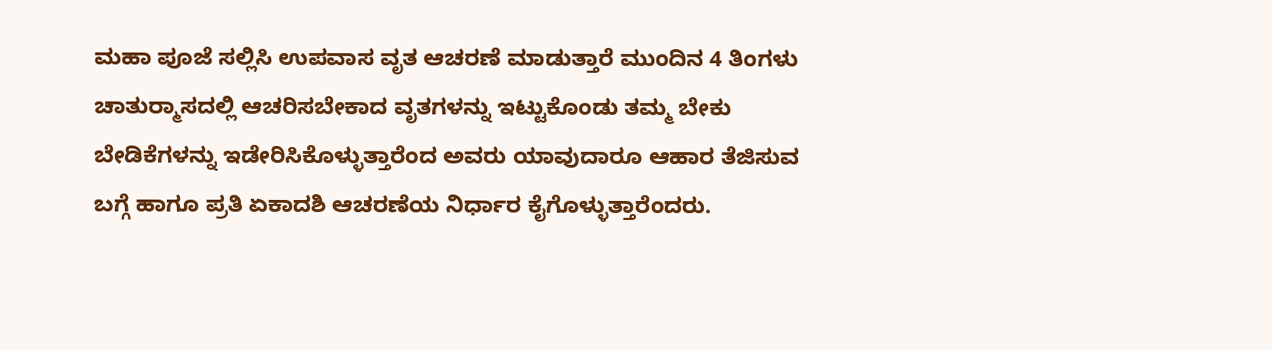ಮಹಾ ಪೂಜೆ ಸಲ್ಲಿಸಿ ಉಪವಾಸ ವೃತ ಆಚರಣೆ ಮಾಡುತ್ತಾರೆ ಮುಂದಿನ 4 ತಿಂಗಳು ಚಾತುರ್‍ಮಾಸದಲ್ಲಿ ಆಚರಿಸಬೇಕಾದ ವೃತಗಳನ್ನು ಇಟ್ಟುಕೊಂಡು ತಮ್ಮ ಬೇಕು ಬೇಡಿಕೆಗಳನ್ನು ಇಡೇರಿಸಿಕೊಳ್ಳುತ್ತಾರೆಂದ ಅವರು ಯಾವುದಾರೂ ಆಹಾರ ತೆಜಿಸುವ ಬಗ್ಗೆ ಹಾಗೂ ಪ್ರತಿ ಏಕಾದಶಿ ಆಚರಣೆಯ ನಿರ್ಧಾರ ಕೈಗೊಳ್ಳುತ್ತಾರೆಂದರು.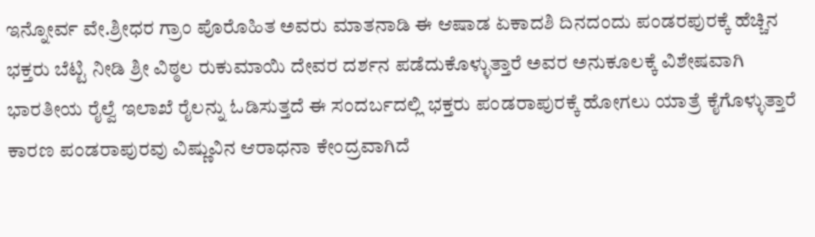ಇನ್ನೋರ್ವ ವೇ.ಶ್ರೀಧರ ಗ್ರಾಂ ಪೊರೊಹಿತ ಅವರು ಮಾತನಾಡಿ ಈ ಆಷಾಡ ಏಕಾದಶಿ ದಿನದಂದು ಪಂಡರಪುರಕ್ಕೆ ಹೆಚ್ಚಿನ ಭಕ್ತರು ಬೆಟ್ಟಿ ನೀಡಿ ಶ್ರೀ ವಿಠ್ಠಲ ರುಕುಮಾಯಿ ದೇವರ ದರ್ಶನ ಪಡೆದುಕೊಳ್ಳುತ್ತಾರೆ ಅವರ ಅನುಕೂಲಕ್ಕೆ ವಿಶೇಷವಾಗಿ ಭಾರತೀಯ ರೈಲ್ವೆ ಇಲಾಖೆ ರೈಲನ್ನು ಓಡಿಸುತ್ತದೆ ಈ ಸಂದರ್ಬದಲ್ಲಿ ಭಕ್ತರು ಪಂಡರಾಪುರಕ್ಕೆ ಹೋಗಲು ಯಾತ್ರೆ ಕೈಗೊಳ್ಳುತ್ತಾರೆ ಕಾರಣ ಪಂಡರಾಪುರವು ವಿಷ್ಣುವಿನ ಆರಾಧನಾ ಕೇಂದ್ರವಾಗಿದೆ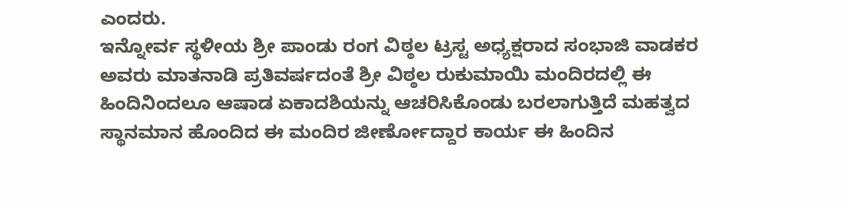ಎಂದರು.
ಇನ್ನೋರ್ವ ಸ್ಥಳೀಯ ಶ್ರೀ ಪಾಂಡು ರಂಗ ವಿಠ್ಠಲ ಟ್ರಸ್ಟ ಅಧ್ಯಕ್ಷರಾದ ಸಂಭಾಜಿ ವಾಡಕರ ಅವರು ಮಾತನಾಡಿ ಪ್ರತಿವರ್ಷದಂತೆ ಶ್ರೀ ವಿಠ್ಠಲ ರುಕುಮಾಯಿ ಮಂದಿರದಲ್ಲಿ ಈ ಹಿಂದಿನಿಂದಲೂ ಆಷಾಡ ಏಕಾದಶಿಯನ್ನು ಆಚರಿಸಿಕೊಂಡು ಬರಲಾಗುತ್ತಿದೆ ಮಹತ್ವದ ಸ್ಥಾನಮಾನ ಹೊಂದಿದ ಈ ಮಂದಿರ ಜೀರ್ಣೋದ್ದಾರ ಕಾರ್ಯ ಈ ಹಿಂದಿನ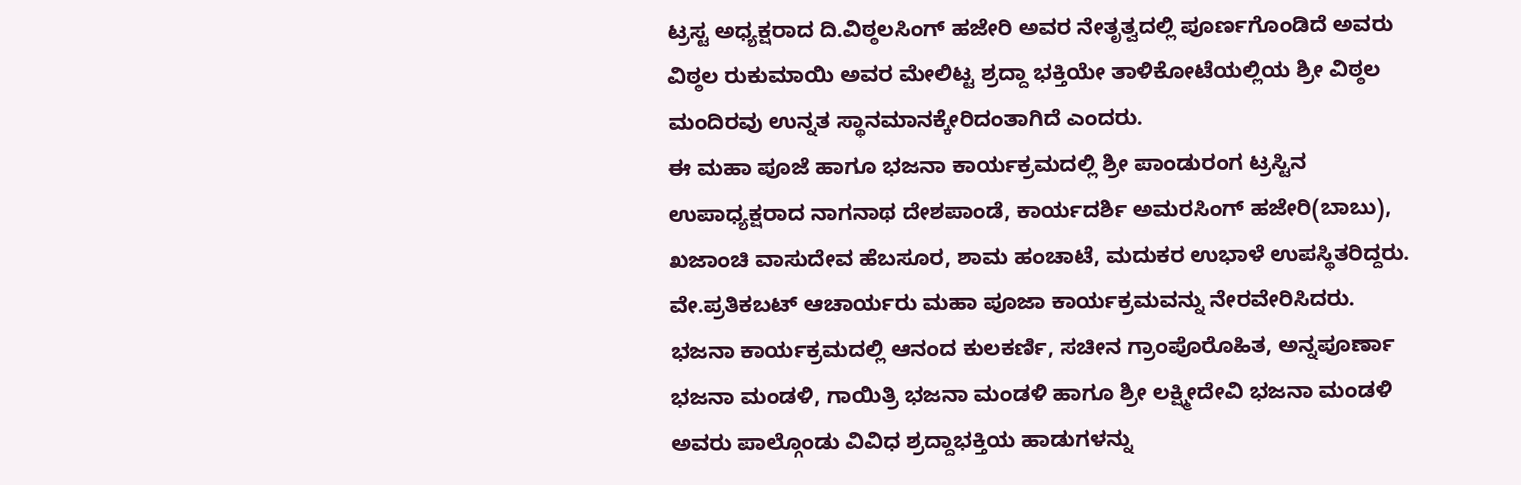ಟ್ರಸ್ಟ ಅಧ್ಯಕ್ಷರಾದ ದಿ.ವಿಠ್ಠಲಸಿಂಗ್ ಹಜೇರಿ ಅವರ ನೇತೃತ್ವದಲ್ಲಿ ಪೂರ್ಣಗೊಂಡಿದೆ ಅವರು ವಿಠ್ಠಲ ರುಕುಮಾಯಿ ಅವರ ಮೇಲಿಟ್ಟ ಶ್ರದ್ದಾ ಭಕ್ತಿಯೇ ತಾಳಿಕೋಟೆಯಲ್ಲಿಯ ಶ್ರೀ ವಿಠ್ಠಲ ಮಂದಿರವು ಉನ್ನತ ಸ್ಥಾನಮಾನಕ್ಕೇರಿದಂತಾಗಿದೆ ಎಂದರು.
ಈ ಮಹಾ ಪೂಜೆ ಹಾಗೂ ಭಜನಾ ಕಾರ್ಯಕ್ರಮದಲ್ಲಿ ಶ್ರೀ ಪಾಂಡುರಂಗ ಟ್ರಸ್ಟಿನ ಉಪಾಧ್ಯಕ್ಷರಾದ ನಾಗನಾಥ ದೇಶಪಾಂಡೆ, ಕಾರ್ಯದರ್ಶಿ ಅಮರಸಿಂಗ್ ಹಜೇರಿ(ಬಾಬು), ಖಜಾಂಚಿ ವಾಸುದೇವ ಹೆಬಸೂರ, ಶಾಮ ಹಂಚಾಟೆ, ಮದುಕರ ಉಭಾಳೆ ಉಪಸ್ಥಿತರಿದ್ದರು.
ವೇ.ಪ್ರತಿಕಬಟ್ ಆಚಾರ್ಯರು ಮಹಾ ಪೂಜಾ ಕಾರ್ಯಕ್ರಮವನ್ನು ನೇರವೇರಿಸಿದರು.
ಭಜನಾ ಕಾರ್ಯಕ್ರಮದಲ್ಲಿ ಆನಂದ ಕುಲಕರ್ಣಿ, ಸಚೀನ ಗ್ರಾಂಪೊರೊಹಿತ, ಅನ್ನಪೂರ್ಣಾ ಭಜನಾ ಮಂಡಳಿ, ಗಾಯಿತ್ರಿ ಭಜನಾ ಮಂಡಳಿ ಹಾಗೂ ಶ್ರೀ ಲಕ್ಷ್ಮೀದೇವಿ ಭಜನಾ ಮಂಡಳಿ ಅವರು ಪಾಲ್ಗೊಂಡು ವಿವಿಧ ಶ್ರದ್ದಾಭಕ್ತಿಯ ಹಾಡುಗಳನ್ನು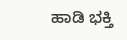ಹಾಡಿ ಭಕ್ತಿ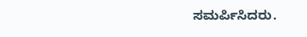ಸಮರ್ಪಿಸಿದರು.